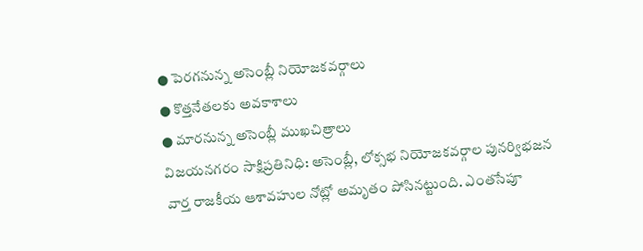● పెరగనున్న అసెంబ్లీ నియోజకవర్గాలు
● కొత్తనేతలకు అవకాశాలు
● మారనున్న అసెంబ్లీ ముఖచిత్రాలు
విజయనగరం సాక్షిప్రతినిధి: అసెంబ్లీ, లోక్సభ నియోజకవర్గాల పునర్విభజన వార్త రాజకీయ ఆశావహుల నోట్లో అమృతం పోసినట్టుంది. ఎంతసేపూ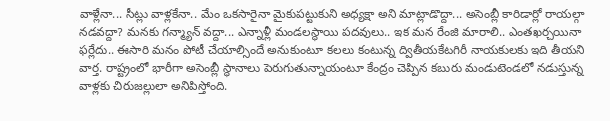వాళ్లేనా... సీట్లు వాళ్లకేనా.. మేం ఒకసారైనా మైకుపట్టుకుని అధ్యక్షా అని మాట్లాడొద్దా... అసెంబ్లీ కారిడార్లో రాయల్గా నడవద్దా? మనకు గన్మ్యాన్ వద్దా... ఎన్నాళ్లీ మండలస్థాయి పదవులు.. ఇక మన రేంజి మారాలి.. ఎంతఖర్చయినా ఫర్లేదు.. ఈసారి మనం పోటీ చేయాల్సిందే అనుకుంటూ కలలు కంటున్న ద్వితీయకేటగిరీ నాయకులకు ఇది తీయని వార్త. రాష్ట్రంలో భారీగా అసెంబ్లీ స్థానాలు పెరుగుతున్నాయంటూ కేంద్రం చెప్పిన కబురు మండుటెండలో నడుస్తున్న వాళ్లకు చిరుజల్లులా అనిపిస్తోంది.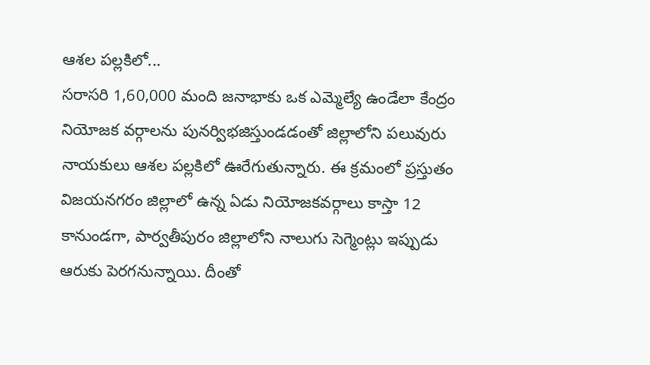ఆశల పల్లకిలో...
సరాసరి 1,60,000 మంది జనాభాకు ఒక ఎమ్మెల్యే ఉండేలా కేంద్రం నియోజక వర్గాలను పునర్విభజిస్తుండడంతో జిల్లాలోని పలువురు నాయకులు ఆశల పల్లకిలో ఊరేగుతున్నారు. ఈ క్రమంలో ప్రస్తుతం విజయనగరం జిల్లాలో ఉన్న ఏడు నియోజకవర్గాలు కాస్తా 12 కానుండగా, పార్వతీపురం జిల్లాలోని నాలుగు సెగ్మెంట్లు ఇప్పుడు ఆరుకు పెరగనున్నాయి. దీంతో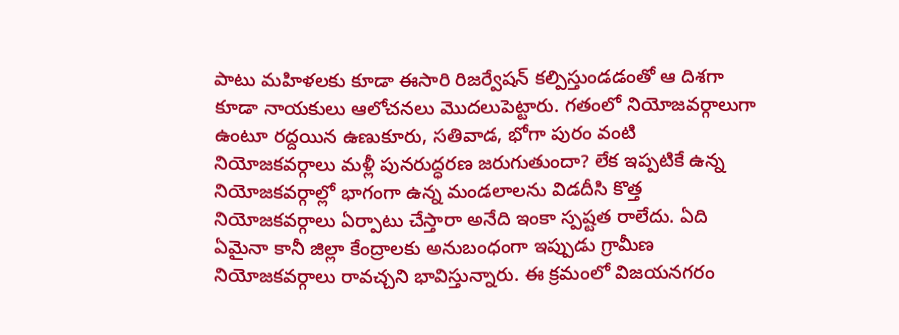పాటు మహిళలకు కూడా ఈసారి రిజర్వేషన్ కల్పిస్తుండడంతో ఆ దిశగా కూడా నాయకులు ఆలోచనలు మొదలుపెట్టారు. గతంలో నియోజవర్గాలుగా ఉంటూ రద్దయిన ఉణుకూరు, సతివాడ, భోగా పురం వంటి నియోజకవర్గాలు మళ్లీ పునరుద్ధరణ జరుగుతుందా? లేక ఇప్పటికే ఉన్న నియోజకవర్గాల్లో భాగంగా ఉన్న మండలాలను విడదీసి కొత్త నియోజకవర్గాలు ఏర్పాటు చేస్తారా అనేది ఇంకా స్పష్టత రాలేదు. ఏది ఏమైనా కానీ జిల్లా కేంద్రాలకు అనుబంధంగా ఇప్పుడు గ్రామీణ నియోజకవర్గాలు రావచ్చని భావిస్తున్నారు. ఈ క్రమంలో విజయనగరం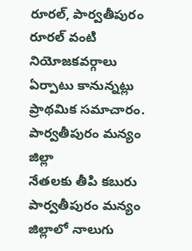రూరల్, పార్వతీపురం రూరల్ వంటి నియోజకవర్గాలు ఏర్పాటు కానున్నట్లు ప్రాథమిక సమాచారం.
పార్వతీపురం మన్యం జిల్లా
నేతలకు తీపి కబురు
పార్వతీపురం మన్యం జిల్లాలో నాలుగు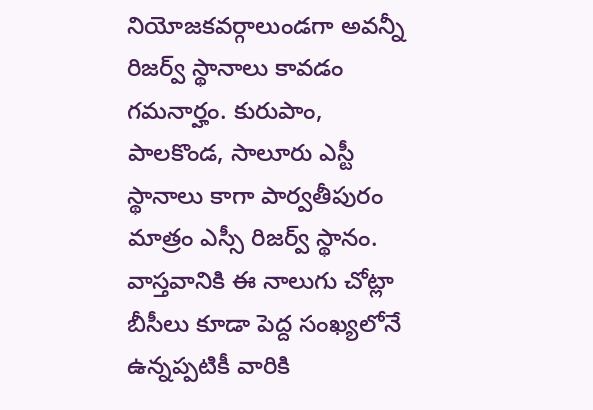నియోజకవర్గాలుండగా అవన్నీ రిజర్వ్ స్థానాలు కావడం గమనార్హం. కురుపాం, పాలకొండ, సాలూరు ఎస్టీ స్థానాలు కాగా పార్వతీపురం మాత్రం ఎస్సీ రిజర్వ్ స్థానం. వాస్తవానికి ఈ నాలుగు చోట్లా బీసీలు కూడా పెద్ద సంఖ్యలోనే ఉన్నప్పటికీ వారికి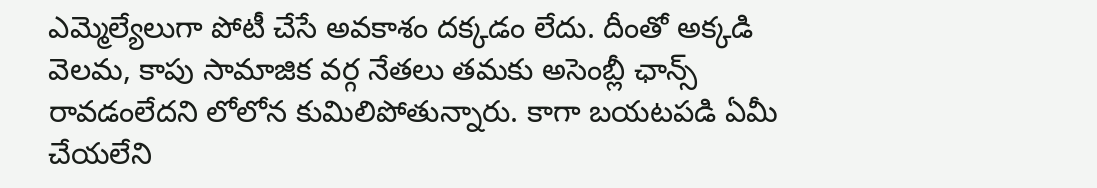ఎమ్మెల్యేలుగా పోటీ చేసే అవకాశం దక్కడం లేదు. దీంతో అక్కడి వెలమ, కాపు సామాజిక వర్గ నేతలు తమకు అసెంబ్లీ ఛాన్స్ రావడంలేదని లోలోన కుమిలిపోతున్నారు. కాగా బయటపడి ఏమీ చేయలేని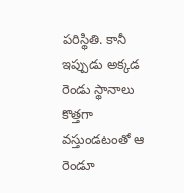పరిస్థితి. కానీ ఇప్పుడు అక్కడ రెండు స్థానాలు కొత్తగా వస్తుండటంతో ఆ రెండూ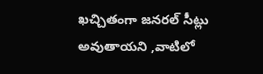ఖచ్చితంగా జనరల్ సీట్లు అవుతాయని ,వాటిలో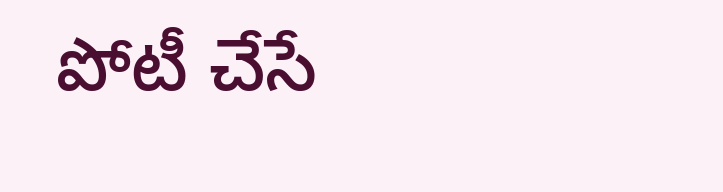పోటీ చేసే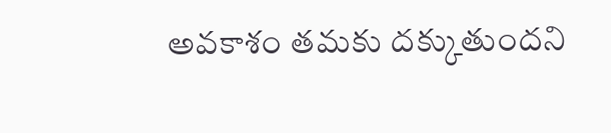అవకాశం తమకు దక్కుతుందని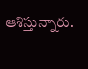ఆశిస్తున్నారు.